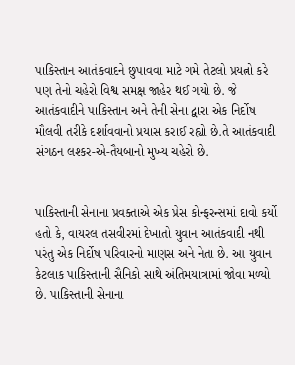પાકિસ્તાન આતંકવાદને છુપાવવા માટે ગમે તેટલો પ્રયત્નો કરે પણ તેનો ચહેરો વિશ્વ સમક્ષ જાહેર થઈ ગયો છે. જે આતંકવાદીને પાકિસ્તાન અને તેની સેના દ્વારા એક નિર્દોષ મૌલવી તરીકે દર્શાવવાનો પ્રયાસ કરાઈ રહ્યો છે.તે આતંકવાદી સંગઠન લશ્કર-એ-તૈયબાનો મુખ્ય ચહેરો છે.


પાકિસ્તાની સેનાના પ્રવક્તાએ એક પ્રેસ કોન્ફરન્સમાં દાવો કર્યો હતો કે, વાયરલ તસવીરમાં દેખાતો યુવાન આતંકવાદી નથી પરંતુ એક નિર્દોષ પરિવારનો માણસ અને નેતા છે. આ યુવાન કેટલાક પાકિસ્તાની સૈનિકો સાથે અંતિમયાત્રામાં જોવા મળ્યો છે. પાકિસ્તાની સેનાના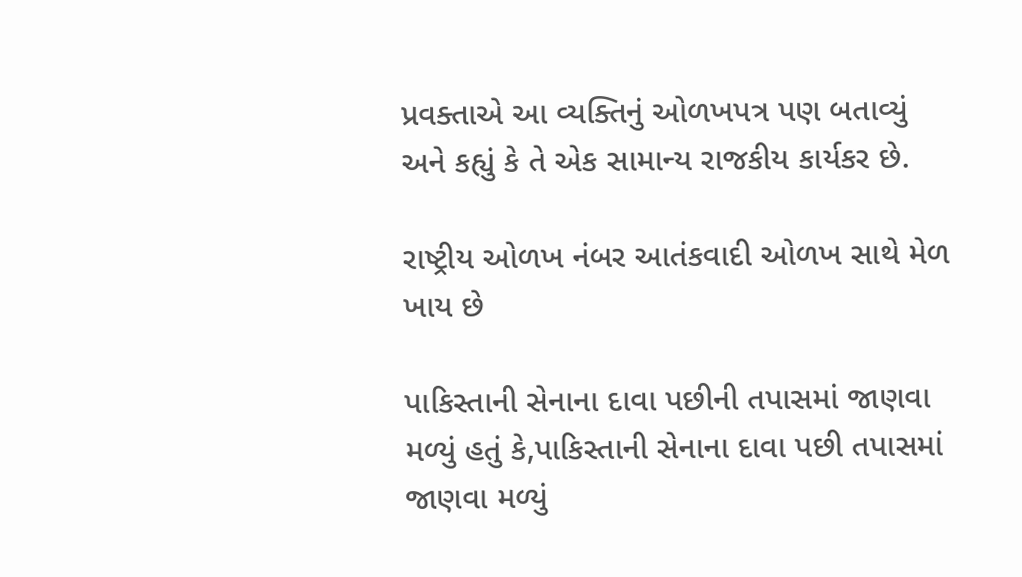પ્રવક્તાએ આ વ્યક્તિનું ઓળખપત્ર પણ બતાવ્યું અને કહ્યું કે તે એક સામાન્ય રાજકીય કાર્યકર છે.

રાષ્ટ્રીય ઓળખ નંબર આતંકવાદી ઓળખ સાથે મેળ ખાય છે

પાકિસ્તાની સેનાના દાવા પછીની તપાસમાં જાણવા મળ્યું હતું કે,પાકિસ્તાની સેનાના દાવા પછી તપાસમાં જાણવા મળ્યું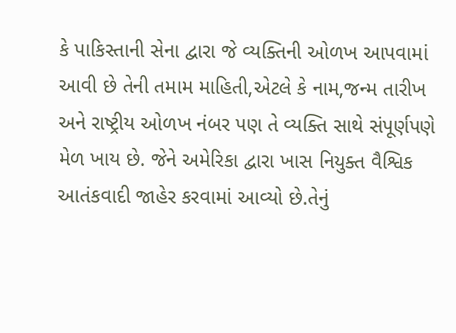કે પાકિસ્તાની સેના દ્વારા જે વ્યક્તિની ઓળખ આપવામાં આવી છે તેની તમામ માહિતી,એટલે કે નામ,જન્મ તારીખ અને રાષ્ટ્રીય ઓળખ નંબર પણ તે વ્યક્તિ સાથે સંપૂર્ણપણે મેળ ખાય છે. જેને અમેરિકા દ્વારા ખાસ નિયુક્ત વૈશ્વિક આતંકવાદી જાહેર કરવામાં આવ્યો છે.તેનું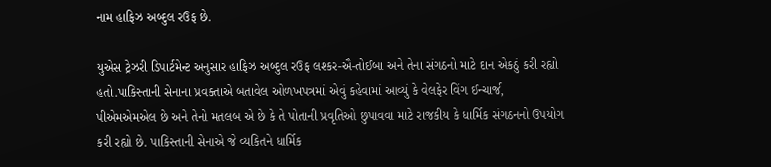નામ હાફિઝ અબ્દુલ રઉફ છે.

યુએસ ટ્રેઝરી ડિપાર્ટમેન્ટ અનુસાર હાફિઝ અબ્દુલ રઉફ લશ્કર-ઐ-તોઈબા અને તેના સંગઠનો માટે દાન એકઠું કરી રહ્યો હતો.પાકિસ્તાની સેનાના પ્રવક્તાએ બતાવેલ ઓળખપત્રમાં એવું કહેવામાં આવ્યું કે વેલફેર વિંગ ઈન્ચાર્જ, પીએમએમએલ છે અને તેનો મતલબ એ છે કે તે પોતાની પ્રવૃતિઓ છુપાવવા માટે રાજકીય કે ધાર્મિક સંગઠનનો ઉપયોગ કરી રહ્યો છે. પાકિસ્તાની સેનાએ જે વ્યકિતને ધાર્મિક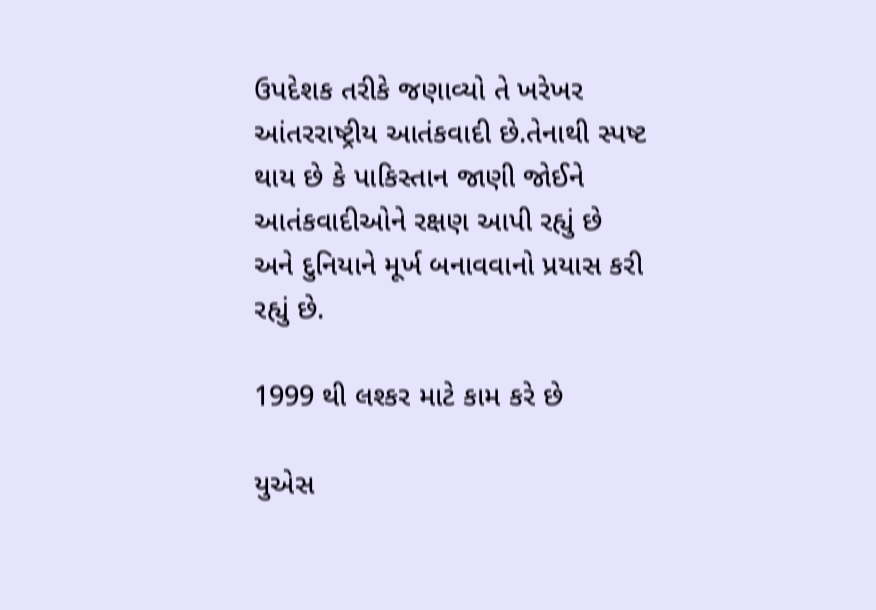ઉપદેશક તરીકે જણાવ્યો તે ખરેખર આંતરરાષ્ટ્રીય આતંકવાદી છે.તેનાથી સ્પષ્ટ થાય છે કે પાકિસ્તાન જાણી જોઈને આતંકવાદીઓને રક્ષણ આપી રહ્યું છે અને દુનિયાને મૂર્ખ બનાવવાનો પ્રયાસ કરી રહ્યું છે.

1999 થી લશ્કર માટે કામ કરે છે

યુએસ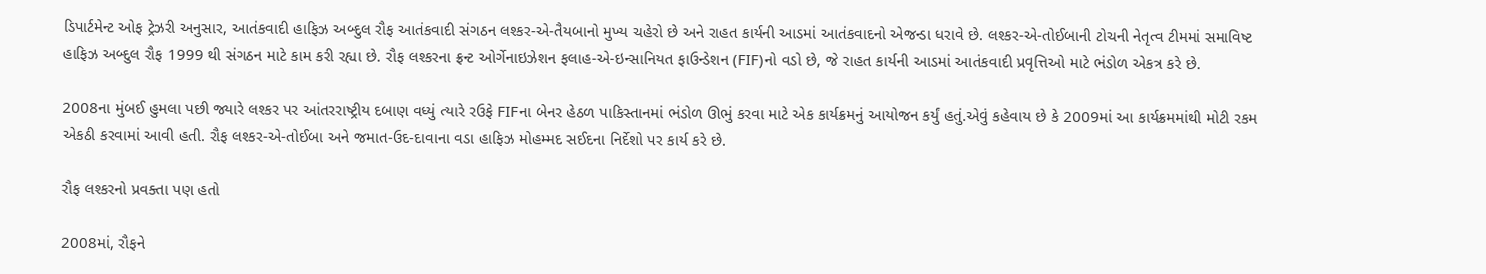ડિપાર્ટમેન્ટ ઓફ ટ્રેઝરી અનુસાર, આતંકવાદી હાફિઝ અબ્દુલ રૌફ આતંકવાદી સંગઠન લશ્કર-એ-તૈયબાનો મુખ્ય ચહેરો છે અને રાહત કાર્યની આડમાં આતંકવાદનો એજન્ડા ધરાવે છે. લશ્કર-એ-તોઈબાની ટોચની નેતૃત્વ ટીમમાં સમાવિષ્ટ હાફિઝ અબ્દુલ રૌફ 1999 થી સંગઠન માટે કામ કરી રહ્યા છે. રૌફ લશ્કરના ફ્રન્ટ ઓર્ગેનાઇઝેશન ફલાહ-એ-ઇન્સાનિયત ફાઉન્ડેશન (FIF)નો વડો છે, જે રાહત કાર્યની આડમાં આતંકવાદી પ્રવૃત્તિઓ માટે ભંડોળ એકત્ર કરે છે.

2008ના મુંબઈ હુમલા પછી જ્યારે લશ્કર પર આંતરરાષ્ટ્રીય દબાણ વધ્યું ત્યારે રઉફે FIFના બેનર હેઠળ પાકિસ્તાનમાં ભંડોળ ઊભું કરવા માટે એક કાર્યક્રમનું આયોજન કર્યું હતું.એવું કહેવાય છે કે 2009માં આ કાર્યક્રમમાંથી મોટી રકમ એકઠી કરવામાં આવી હતી. રૌફ લશ્કર-એ-તોઈબા અને જમાત-ઉદ-દાવાના વડા હાફિઝ મોહમ્મદ સઈદના નિર્દેશો પર કાર્ય કરે છે.

રૌફ લશ્કરનો પ્રવક્તા પણ હતો

2008માં, રૌફને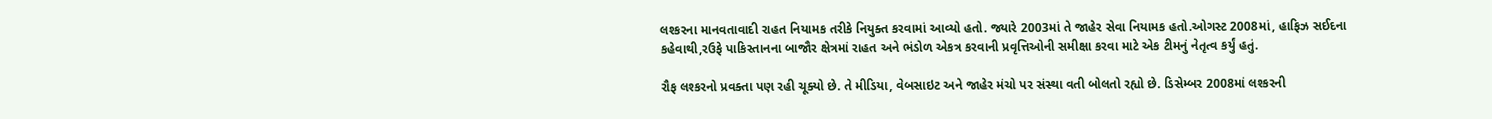લશ્કરના માનવતાવાદી રાહત નિયામક તરીકે નિયુક્ત કરવામાં આવ્યો હતો. જ્યારે 2003માં તે જાહેર સેવા નિયામક હતો.ઓગસ્ટ 2008માં, હાફિઝ સઈદના કહેવાથી,રઉફે પાકિસ્તાનના બાજૌર ક્ષેત્રમાં રાહત અને ભંડોળ એકત્ર કરવાની પ્રવૃત્તિઓની સમીક્ષા કરવા માટે એક ટીમનું નેતૃત્વ કર્યું હતું.

રૌફ લશ્કરનો પ્રવક્તા પણ રહી ચૂક્યો છે. તે મીડિયા, વેબસાઇટ અને જાહેર મંચો પર સંસ્થા વતી બોલતો રહ્યો છે. ડિસેમ્બર 2008માં લશ્કરની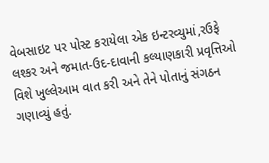વેબસાઇટ પર પોસ્ટ કરાયેલા એક ઇન્ટરવ્યુમાં,રઉફે લશ્કર અને જમાત-ઉદ-દાવાની કલ્યાણકારી પ્રવૃત્તિઓ વિશે ખુલ્લેઆમ વાત કરી અને તેને પોતાનું સંગઠન ગણાવ્યું હતું.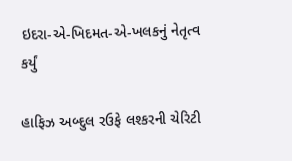ઇદરા-એ-ખિદમત-એ-ખલકનું નેતૃત્વ કર્યું

હાફિઝ અબ્દુલ રઉફે લશ્કરની ચેરિટી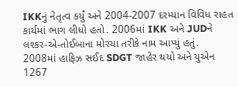IKKનું નેતૃત્વ કર્યું અને 2004-2007 દરમ્યાન વિવિધ રાહત કાર્યમાં ભાગ લીધો હતો. 2006માં IKK અને JUDને લશ્કર-એ-તોઈબાના મોરચા તરીકે નામ આપ્યું હતું. 2008માં હાફિઝ સઈદ SDGT જાહેર થયો અને યુએન 1267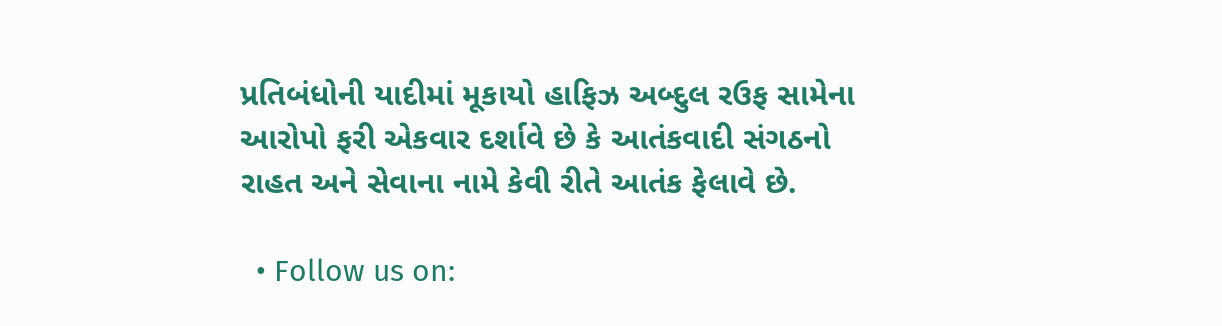પ્રતિબંધોની યાદીમાં મૂકાયો હાફિઝ અબ્દુલ રઉફ સામેના આરોપો ફરી એકવાર દર્શાવે છે કે આતંકવાદી સંગઠનો રાહત અને સેવાના નામે કેવી રીતે આતંક ફેલાવે છે.

  • Follow us on: